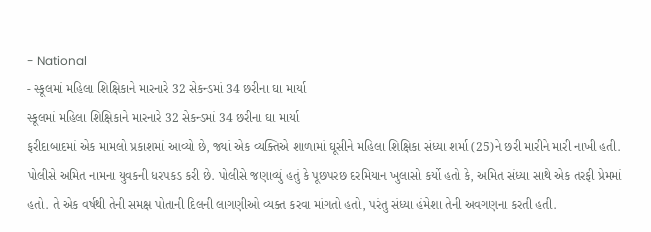- National
- સ્કૂલમાં મહિલા શિક્ષિકાને મારનારે 32 સેકન્ડમાં 34 છરીના ઘા માર્યા
સ્કૂલમાં મહિલા શિક્ષિકાને મારનારે 32 સેકન્ડમાં 34 છરીના ઘા માર્યા
ફરીદાબાદમાં એક મામલો પ્રકાશમાં આવ્યો છે, જ્યાં એક વ્યક્તિએ શાળામાં ઘૂસીને મહિલા શિક્ષિકા સંધ્યા શર્મા (25)ને છરી મારીને મારી નાખી હતી. પોલીસે અમિત નામના યુવકની ધરપકડ કરી છે. પોલીસે જણાવ્યું હતું કે પૂછપરછ દરમિયાન ખુલાસો કર્યો હતો કે, અમિત સંધ્યા સાથે એક તરફી પ્રેમમાં હતો. તે એક વર્ષથી તેની સમક્ષ પોતાની દિલની લાગણીઓ વ્યક્ત કરવા માંગતો હતો, પરંતુ સંધ્યા હંમેશા તેની અવગણના કરતી હતી.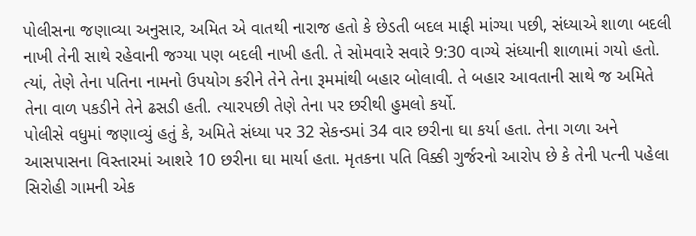પોલીસના જણાવ્યા અનુસાર, અમિત એ વાતથી નારાજ હતો કે છેડતી બદલ માફી માંગ્યા પછી, સંધ્યાએ શાળા બદલી નાખી તેની સાથે રહેવાની જગ્યા પણ બદલી નાખી હતી. તે સોમવારે સવારે 9:30 વાગ્યે સંધ્યાની શાળામાં ગયો હતો. ત્યાં, તેણે તેના પતિના નામનો ઉપયોગ કરીને તેને તેના રૂમમાંથી બહાર બોલાવી. તે બહાર આવતાની સાથે જ અમિતે તેના વાળ પકડીને તેને ઢસડી હતી. ત્યારપછી તેણે તેના પર છરીથી હુમલો કર્યો.
પોલીસે વધુમાં જણાવ્યું હતું કે, અમિતે સંધ્યા પર 32 સેકન્ડમાં 34 વાર છરીના ઘા કર્યા હતા. તેના ગળા અને આસપાસના વિસ્તારમાં આશરે 10 છરીના ઘા માર્યા હતા. મૃતકના પતિ વિક્કી ગુર્જરનો આરોપ છે કે તેની પત્ની પહેલા સિરોહી ગામની એક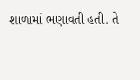શાળામાં ભણાવતી હતી. તે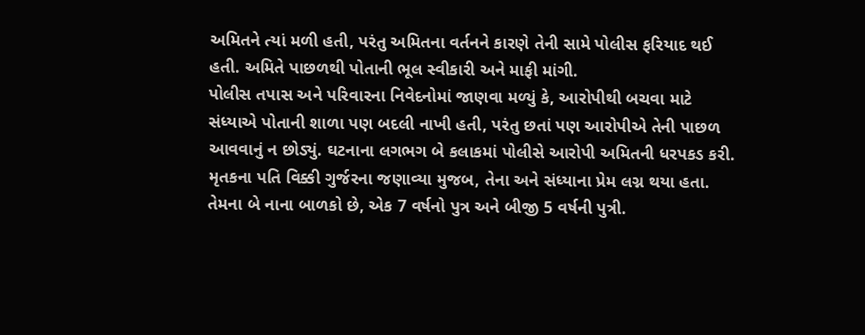અમિતને ત્યાં મળી હતી, પરંતુ અમિતના વર્તનને કારણે તેની સામે પોલીસ ફરિયાદ થઈ હતી. અમિતે પાછળથી પોતાની ભૂલ સ્વીકારી અને માફી માંગી.
પોલીસ તપાસ અને પરિવારના નિવેદનોમાં જાણવા મળ્યું કે, આરોપીથી બચવા માટે સંધ્યાએ પોતાની શાળા પણ બદલી નાખી હતી, પરંતુ છતાં પણ આરોપીએ તેની પાછળ આવવાનું ન છોડ્યું. ઘટનાના લગભગ બે કલાકમાં પોલીસે આરોપી અમિતની ધરપકડ કરી.
મૃતકના પતિ વિક્કી ગુર્જરના જણાવ્યા મુજબ, તેના અને સંધ્યાના પ્રેમ લગ્ન થયા હતા. તેમના બે નાના બાળકો છે, એક 7 વર્ષનો પુત્ર અને બીજી 5 વર્ષની પુત્રી.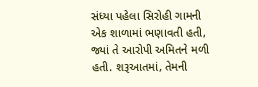સંધ્યા પહેલા સિરોહી ગામની એક શાળામાં ભણાવતી હતી, જ્યાં તે આરોપી અમિતને મળી હતી. શરૂઆતમાં, તેમની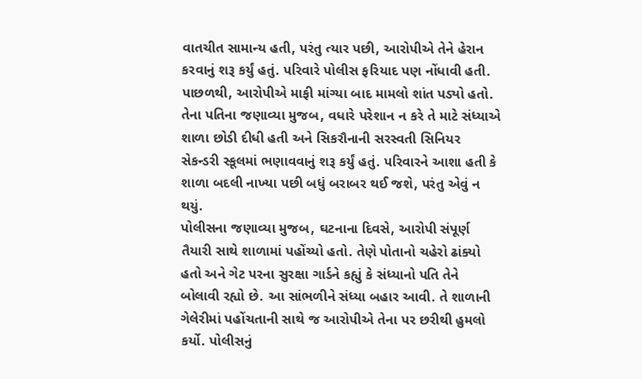વાતચીત સામાન્ય હતી, પરંતુ ત્યાર પછી, આરોપીએ તેને હેરાન કરવાનું શરૂ કર્યું હતું. પરિવારે પોલીસ ફરિયાદ પણ નોંધાવી હતી. પાછળથી, આરોપીએ માફી માંગ્યા બાદ મામલો શાંત પડ્યો હતો.
તેના પતિના જણાવ્યા મુજબ, વધારે પરેશાન ન કરે તે માટે સંધ્યાએ શાળા છોડી દીધી હતી અને સિકરૌનાની સરસ્વતી સિનિયર સેકન્ડરી સ્કૂલમાં ભણાવવાનું શરૂ કર્યું હતું. પરિવારને આશા હતી કે શાળા બદલી નાખ્યા પછી બધું બરાબર થઈ જશે, પરંતુ એવું ન થયું.
પોલીસના જણાવ્યા મુજબ, ઘટનાના દિવસે, આરોપી સંપૂર્ણ તૈયારી સાથે શાળામાં પહોંચ્યો હતો. તેણે પોતાનો ચહેરો ઢાંક્યો હતો અને ગેટ પરના સુરક્ષા ગાર્ડને કહ્યું કે સંધ્યાનો પતિ તેને બોલાવી રહ્યો છે. આ સાંભળીને સંધ્યા બહાર આવી. તે શાળાની ગેલેરીમાં પહોંચતાની સાથે જ આરોપીએ તેના પર છરીથી હુમલો કર્યો. પોલીસનું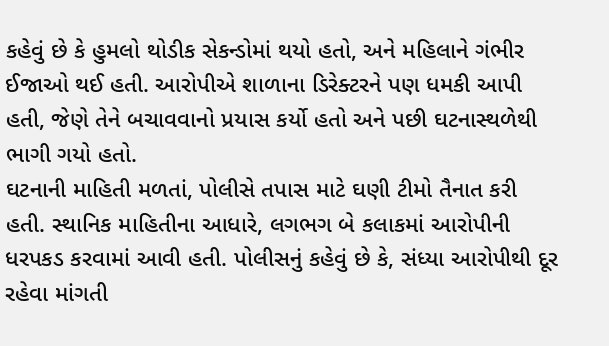કહેવું છે કે હુમલો થોડીક સેકન્ડોમાં થયો હતો, અને મહિલાને ગંભીર ઈજાઓ થઈ હતી. આરોપીએ શાળાના ડિરેક્ટરને પણ ધમકી આપી હતી, જેણે તેને બચાવવાનો પ્રયાસ કર્યો હતો અને પછી ઘટનાસ્થળેથી ભાગી ગયો હતો.
ઘટનાની માહિતી મળતાં, પોલીસે તપાસ માટે ઘણી ટીમો તૈનાત કરી હતી. સ્થાનિક માહિતીના આધારે, લગભગ બે કલાકમાં આરોપીની ધરપકડ કરવામાં આવી હતી. પોલીસનું કહેવું છે કે, સંધ્યા આરોપીથી દૂર રહેવા માંગતી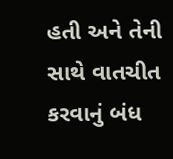હતી અને તેની સાથે વાતચીત કરવાનું બંધ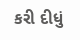કરી દીધું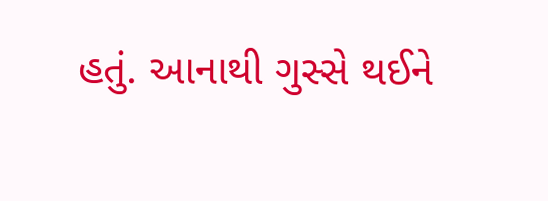હતું. આનાથી ગુસ્સે થઈને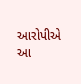આરોપીએ આ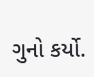ગુનો કર્યો.